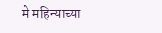मे महिन्याच्या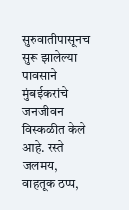सुरुवातीपासूनच सुरू झालेल्या पावसाने मुंबईकरांचे जनजीवन विस्कळीत केले आहे. रस्ते जलमय, वाहतूक ठप्प,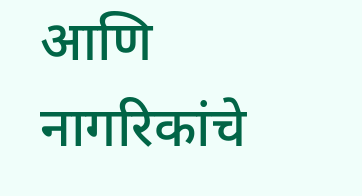आणि नागरिकांचे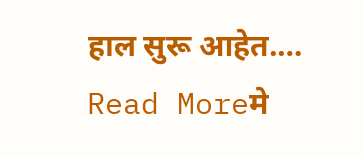हाल सुरू आहेत.…
Read Moreमे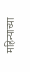महिन्याच्या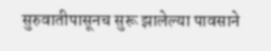सुरुवातीपासूनच सुरू झालेल्या पावसाने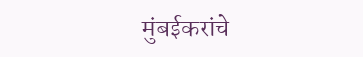मुंबईकरांचे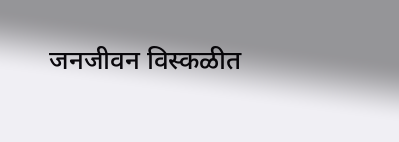जनजीवन विस्कळीत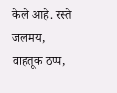केले आहे. रस्ते जलमय, वाहतूक ठप्प,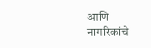आणि नागरिकांचे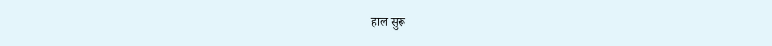हाल सुरू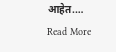आहेत.…
Read More